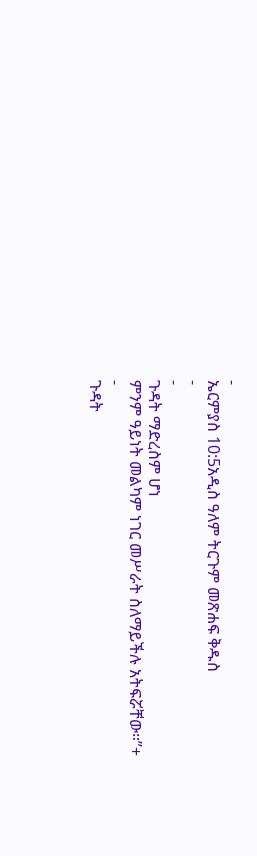-
ኤርምያስ 10:5አዲስ ዓለም ትርጉም መጽሐፍ ቅዱስ
-
-
ጉዳት ማድረስም ሆነ
ምንም ዓይነት መልካም ነገር መሥራት ስለማይችሉ አትፍሯቸው።”+
-
ጉዳት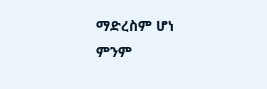ማድረስም ሆነ
ምንም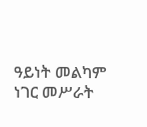ዓይነት መልካም ነገር መሥራት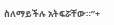ስለማይችሉ አትፍሯቸው።”+